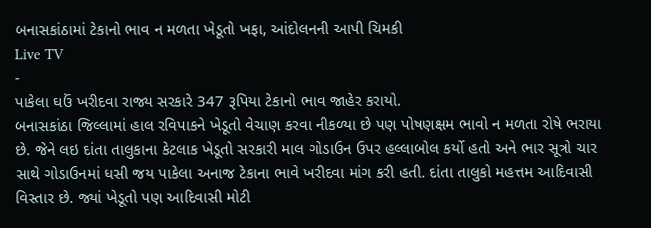બનાસકાંઠામાં ટેકાનો ભાવ ન મળતા ખેડૂતો ખફા, આંદોલનની આપી ચિમકી
Live TV
-
પાકેલા ઘઉં ખરીદવા રાજ્ય સરકારે 347 રૂપિયા ટેકાનો ભાવ જાહેર કરાયો.
બનાસકાંઠા જિલ્લામાં હાલ રવિપાકને ખેડૂતો વેચાણ કરવા નીકળ્યા છે પણ પોષણક્ષમ ભાવો ન મળતા રોષે ભરાયા છે. જેને લઇ દાંતા તાલુકાના કેટલાક ખેડૂતો સરકારી માલ ગોડાઉન ઉપર હલ્લાબોલ કર્યો હતો અને ભાર સૂત્રો ચાર સાથે ગોડાઉનમાં ધસી જય પાકેલા અનાજ ટેકાના ભાવે ખરીદવા માંગ કરી હતી. દાંતા તાલુકો મહત્તમ આદિવાસી વિસ્તાર છે. જ્યાં ખેડૂતો પણ આદિવાસી મોટી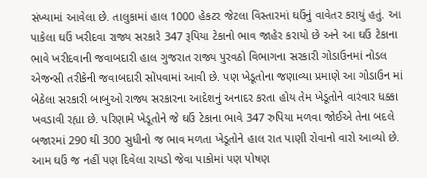સંખ્યામાં આવેલા છે. તાલુકામાં હાલ 1000 હેકટર જેટલા વિસ્તારમાં ઘઉંનું વાવેતર કરાયું હતું. આ પાકેલા ઘઉં ખરીદવા રાજ્ય સરકારે 347 રૂપિયા ટેકાનો ભાવ જાહેર કરાયો છે અને આ ઘઉં ટેકાના ભાવે ખરીદવાની જવાબદારી હાલ ગુજરાત રાજ્ય પુરવઠો વિભાગના સરકારી ગોડાઉનમાં નોડલ એજન્સી તરીકેની જવાબદારી સોંપવામાં આવી છે. પણ ખેડૂતોના જણાવ્યા પ્રમાણે આ ગોડાઉન માં બેઠેલા સરકારી બાબુઓ રાજ્ય સરકારના આદેશનું અનાદર કરતા હોય તેમ ખેડૂતોને વારંવાર ધક્કા ખવડાવી રહ્યા છે. પરિણામે ખેડૂતોને જે ઘઉં ટેકાના ભાવે 347 રુપિયા મળવા જોઈએ તેના બદલે બજારમાં 290 થી 300 સુધીનો જ ભાવ મળતા ખેડૂતોને હાલ રાત પાણી રોવાનો વારો આવ્યો છે. આમ ઘઉં જ નહીં પણ દિવેલા રાયડો જેવા પાકોમાં પણ પોષણ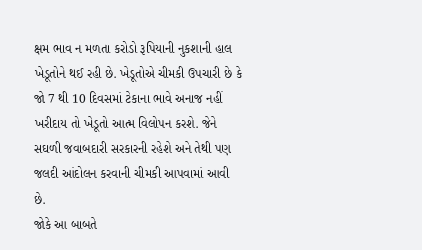ક્ષમ ભાવ ન મળતા કરોડો રૂપિયાની નુકશાની હાલ ખેડૂતોને થઈ રહી છે. ખેડૂતોએ ચીમકી ઉપચારી છે કે જો 7 થી 10 દિવસમાં ટેકાના ભાવે અનાજ નહીં ખરીદાય તો ખેડૂતો આત્મ વિલોપન કરશે. જેને સઘળી જવાબદારી સરકારની રહેશે અને તેથી પણ જલદી આંદોલન કરવાની ચીમકી આપવામાં આવી છે.
જોકે આ બાબતે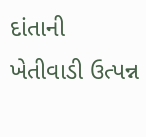દાંતાની ખેતીવાડી ઉત્પન્ન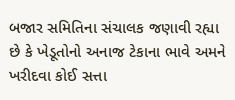બજાર સમિતિના સંચાલક જણાવી રહ્યા છે કે ખેડૂતોનો અનાજ ટેકાના ભાવે અમને ખરીદવા કોઈ સત્તા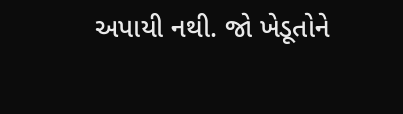અપાયી નથી. જો ખેડૂતોને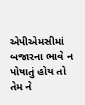એપીએમસીમાં બજારના ભાવે ન પોષાતું હોય તો તેમ ને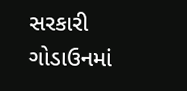સરકારી ગોડાઉનમાં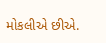મોકલીએ છીએ.